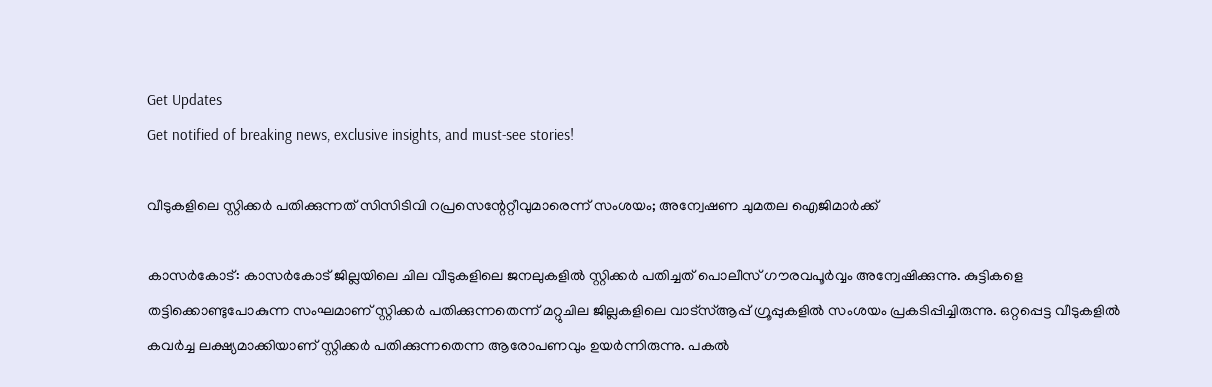Get Updates
Get notified of breaking news, exclusive insights, and must-see stories!

വീടുകളിലെ സ്റ്റിക്കര്‍ പതിക്കുന്നത് സിസിടിവി റപ്രസെന്റേറ്റീവുമാരെന്ന് സംശയം; അന്വേഷണ ചുമതല ഐജിമാര്‍ക്ക്

കാസര്‍കോട്: കാസര്‍കോട് ജില്ലയിലെ ചില വീടുകളിലെ ജനലുകളില്‍ സ്റ്റിക്കര്‍ പതിച്ചത് പൊലീസ് ഗൗരവപൂര്‍വ്വം അന്വേഷിക്കുന്നു. കുട്ടികളെ തട്ടിക്കൊണ്ടുപോകുന്ന സംഘമാണ് സ്റ്റിക്കര്‍ പതിക്കുന്നതെന്ന് മറ്റുചില ജില്ലകളിലെ വാട്‌സ്ആപ്പ് ഗ്രൂപ്പുകളില്‍ സംശയം പ്രകടിപ്പിച്ചിരുന്നു. ഒറ്റപ്പെട്ട വീടുകളില്‍ കവര്‍ച്ച ലക്ഷ്യമാക്കിയാണ് സ്റ്റിക്കര്‍ പതിക്കുന്നതെന്ന ആരോപണവും ഉയര്‍ന്നിരുന്നു. പകല്‍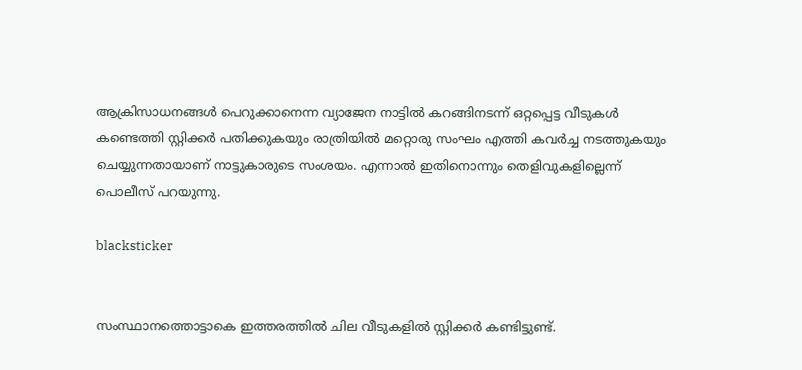ആക്രിസാധനങ്ങള്‍ പെറുക്കാനെന്ന വ്യാജേന നാട്ടില്‍ കറങ്ങിനടന്ന് ഒറ്റപ്പെട്ട വീടുകള്‍ കണ്ടെത്തി സ്റ്റിക്കര്‍ പതിക്കുകയും രാത്രിയില്‍ മറ്റൊരു സംഘം എത്തി കവര്‍ച്ച നടത്തുകയും ചെയ്യുന്നതായാണ് നാട്ടുകാരുടെ സംശയം. എന്നാല്‍ ഇതിനൊന്നും തെളിവുകളില്ലെന്ന് പൊലീസ് പറയുന്നു.

blacksticker


സംസ്ഥാനത്തൊട്ടാകെ ഇത്തരത്തില്‍ ചില വീടുകളില്‍ സ്റ്റിക്കര്‍ കണ്ടിട്ടുണ്ട്.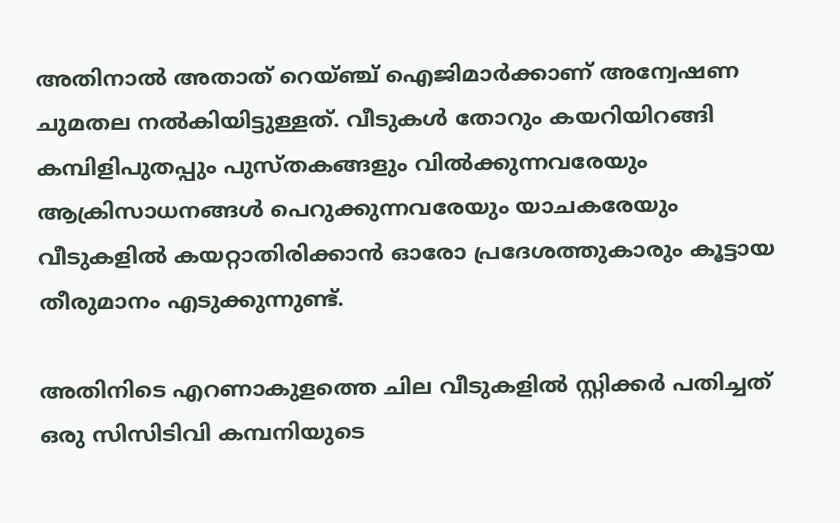അതിനാല്‍ അതാത് റെയ്ഞ്ച് ഐജിമാര്‍ക്കാണ് അന്വേഷണ ചുമതല നല്‍കിയിട്ടുള്ളത്. വീടുകള്‍ തോറും കയറിയിറങ്ങി കമ്പിളിപുതപ്പും പുസ്തകങ്ങളും വില്‍ക്കുന്നവരേയും ആക്രിസാധനങ്ങള്‍ പെറുക്കുന്നവരേയും യാചകരേയും വീടുകളില്‍ കയറ്റാതിരിക്കാന്‍ ഓരോ പ്രദേശത്തുകാരും കൂട്ടായ തീരുമാനം എടുക്കുന്നുണ്ട്.

അതിനിടെ എറണാകുളത്തെ ചില വീടുകളില്‍ സ്റ്റിക്കര്‍ പതിച്ചത് ഒരു സിസിടിവി കമ്പനിയുടെ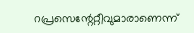റപ്രസെന്റേറ്റീവുമാരാണെന്ന്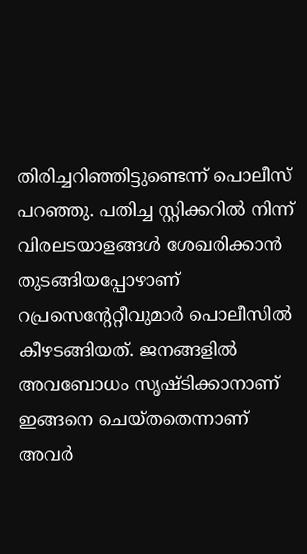തിരിച്ചറിഞ്ഞിട്ടുണ്ടെന്ന് പൊലീസ് പറഞ്ഞു. പതിച്ച സ്റ്റിക്കറില്‍ നിന്ന് വിരലടയാളങ്ങള്‍ ശേഖരിക്കാന്‍ തുടങ്ങിയപ്പോഴാണ് റപ്രസെന്റേറ്റീവുമാര്‍ പൊലീസില്‍ കീഴടങ്ങിയത്. ജനങ്ങളില്‍ അവബോധം സൃഷ്ടിക്കാനാണ് ഇങ്ങനെ ചെയ്തതെന്നാണ് അവര്‍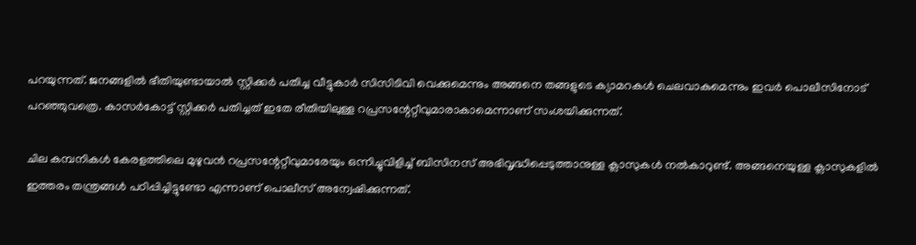പറയുന്നത്. ജനങ്ങളില്‍ ഭീതിയുണ്ടായാല്‍ സ്റ്റിക്കര്‍ പതിച്ച വീട്ടുകാര്‍ സിസിടിവി വെക്കുമെന്നും അങ്ങനെ തങ്ങളുടെ ക്യാമറകള്‍ ചെലവാകുമെന്നും ഇവര്‍ പൊലീസിനോട് പറഞ്ഞുവത്രെ. കാസര്‍കോട്ട് സ്റ്റിക്കര്‍ പതിച്ചത് ഇതേ രീതിയിലുള്ള റപ്രസന്റേറ്റീവുമാരാകാമെന്നാണ് സംശയിക്കുന്നത്.

ചില കമ്പനികള്‍ കേരളത്തിലെ മുഴുവന്‍ റപ്രസന്റേറ്റീവുമാരേയും ഒന്നിച്ചുവിളിച്ച് ബിസിനസ് അഭിവൃദ്ധിപ്പെടുത്താനുള്ള ക്ലാസുകള്‍ നല്‍കാറുണ്ട്. അങ്ങനെയുള്ള ക്ലാസുകളില്‍ ഇത്തരം തന്ത്രങ്ങള്‍ പഠിപ്പിച്ചിട്ടുണ്ടോ എന്നാണ് പൊലീസ് അന്വേഷിക്കുന്നത്.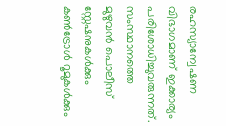രഹസ്യാന്വേഷണ വിഭാഗമാണ് ഇക്കാര്യം പരിശോധിച്ചുവരുന്നത്.
സംസ്ഥാനത്തെ മുഴുവന്‍ പൊലീസ് സ്റ്റേഷനുകള്‍ക്കും കണ്‍ട്രോള്‍ റൂമുകള്‍ക്കും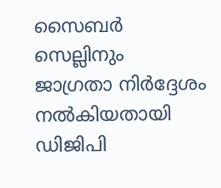സൈബര്‍ സെല്ലിനും ജാഗ്രതാ നിര്‍ദ്ദേശം നല്‍കിയതായി ഡിജിപി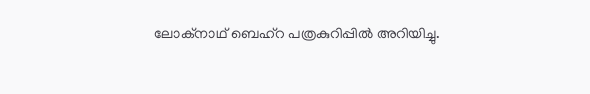ലോക്‌നാഥ് ബെഹ്‌റ പത്രകുറിപ്പില്‍ അറിയിച്ചു.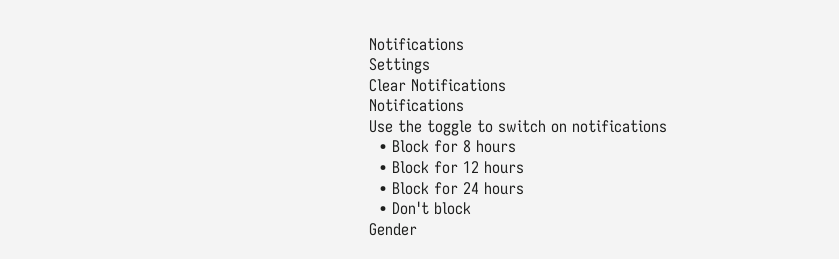Notifications
Settings
Clear Notifications
Notifications
Use the toggle to switch on notifications
  • Block for 8 hours
  • Block for 12 hours
  • Block for 24 hours
  • Don't block
Gender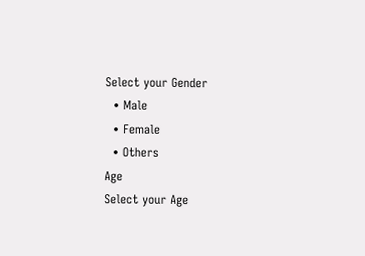Select your Gender
  • Male
  • Female
  • Others
Age
Select your Age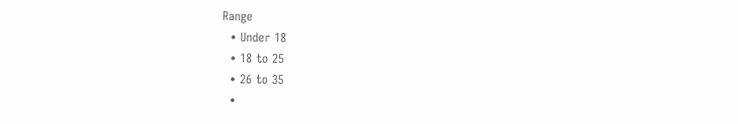Range
  • Under 18
  • 18 to 25
  • 26 to 35
  •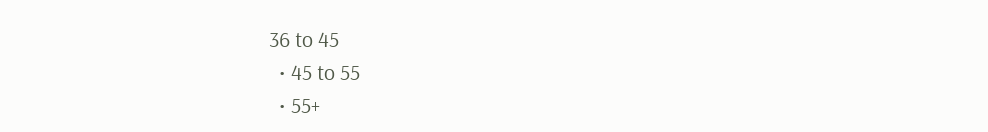36 to 45
  • 45 to 55
  • 55+